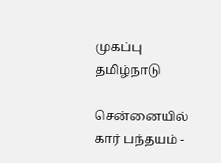முகப்பு
தமிழ்நாடு

சென்னையில் கார் பந்தயம் -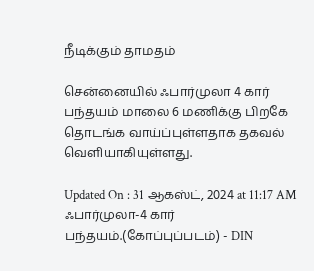நீடிக்கும் தாமதம்

சென்னையில் ஃபார்முலா 4 கார் பந்தயம் மாலை 6 மணிக்கு பிறகே தொடங்க வாய்ப்புள்ளதாக தகவல் வெளியாகியுள்ளது.

Updated On : 31 ஆகஸ்ட், 2024 at 11:17 AM
ஃபார்முலா-4 கார் பந்தயம்.(கோப்புப்படம்) - DIN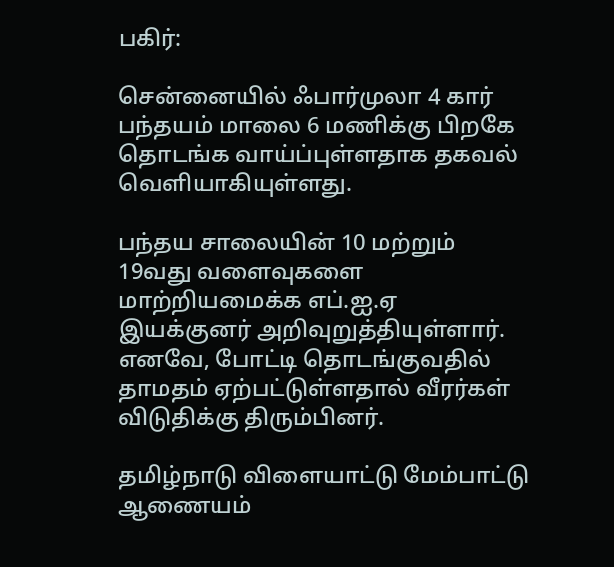பகிர்:

சென்னையில் ஃபார்முலா 4 கார் பந்தயம் மாலை 6 மணிக்கு பிறகே தொடங்க வாய்ப்புள்ளதாக தகவல் வெளியாகியுள்ளது.

பந்தய சாலையின் 10 மற்றும் 19வது வளைவுகளை மாற்றியமைக்க எப்.ஐ.ஏ இயக்குனர் அறிவுறுத்தியுள்ளார். எனவே, போட்டி தொடங்குவதில் தாமதம் ஏற்பட்டுள்ளதால் வீரர்கள் விடுதிக்கு திரும்பினர்.

தமிழ்நாடு விளையாட்டு மேம்பாட்டு ஆணையம்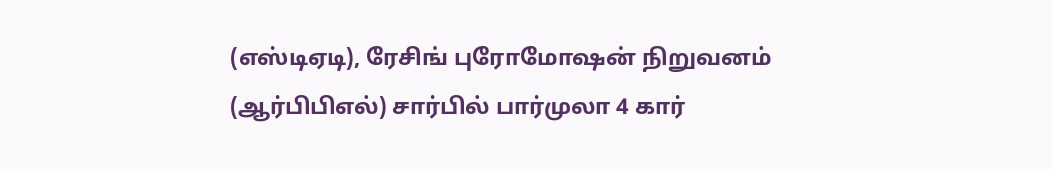(எஸ்டிஏடி), ரேசிங் புரோமோஷன் நிறுவனம் (ஆர்பிபிஎல்) சார்பில் பார்முலா 4 கார்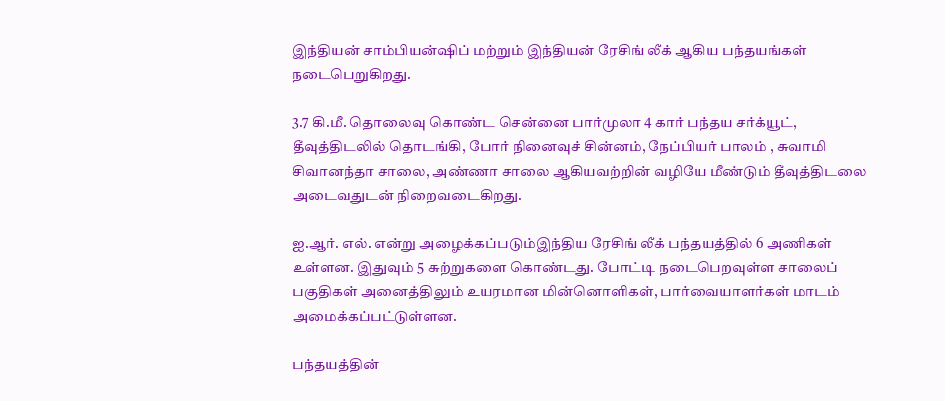இந்தியன் சாம்பியன்ஷிப் மற்றும் இந்தியன் ரேசிங் லீக் ஆகிய பந்தயங்கள் நடைபெறுகிறது.

3.7 கி.மீ. தொலைவு கொண்ட சென்னை பார்முலா 4 கார் பந்தய சர்க்யூட், தீவுத்திடலில் தொடங்கி, போர் நினைவுச் சின்னம், நேப்பியர் பாலம் , சுவாமி சிவானந்தா சாலை, அண்ணா சாலை ஆகியவற்றின் வழியே மீண்டும் தீவுத்திடலை அடைவதுடன் நிறைவடைகிறது.

ஐ.ஆர். எல். என்று அழைக்கப்படும்இந்திய ரேசிங் லீக் பந்தயத்தில் 6 அணிகள் உள்ளன. இதுவும் 5 சுற்றுகளை கொண்டது. போட்டி நடைபெறவுள்ள சாலைப் பகுதிகள் அனைத்திலும் உயரமான மின்னொளிகள், பார்வையாளர்கள் மாடம் அமைக்கப்பட்டுள்ளன.

பந்தயத்தின்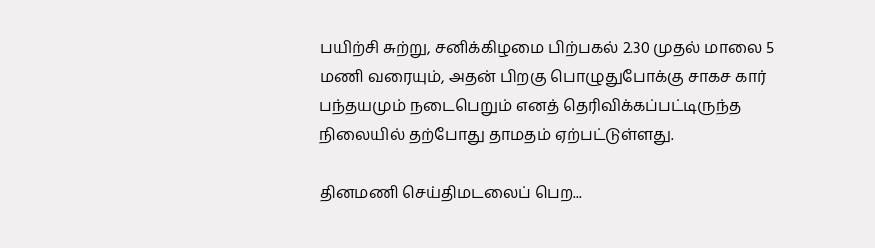பயிற்சி சுற்று, சனிக்கிழமை பிற்பகல் 2.30 முதல் மாலை 5 மணி வரையும், அதன் பிறகு பொழுதுபோக்கு சாகச கார் பந்தயமும் நடைபெறும் எனத் தெரிவிக்கப்பட்டிருந்த நிலையில் தற்போது தாமதம் ஏற்பட்டுள்ளது.

தினமணி செய்திமடலைப் பெற...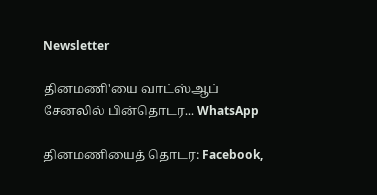Newsletter

தினமணி'யை வாட்ஸ்ஆப் சேனலில் பின்தொடர... WhatsApp

தினமணியைத் தொடர: Facebook,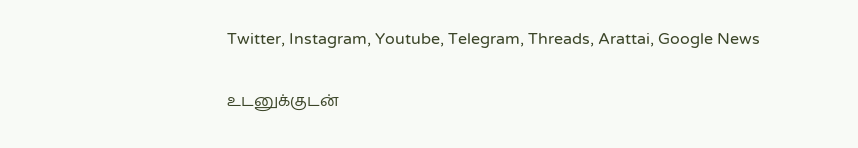Twitter, Instagram, Youtube, Telegram, Threads, Arattai, Google News

உடனுக்குடன்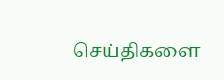செய்திகளை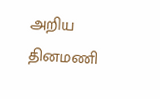அறிய தினமணி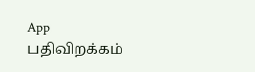App பதிவிறக்கம்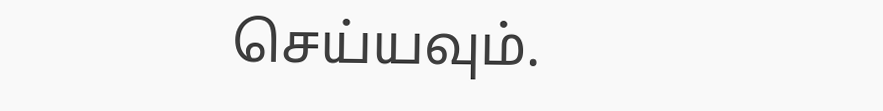செய்யவும்.